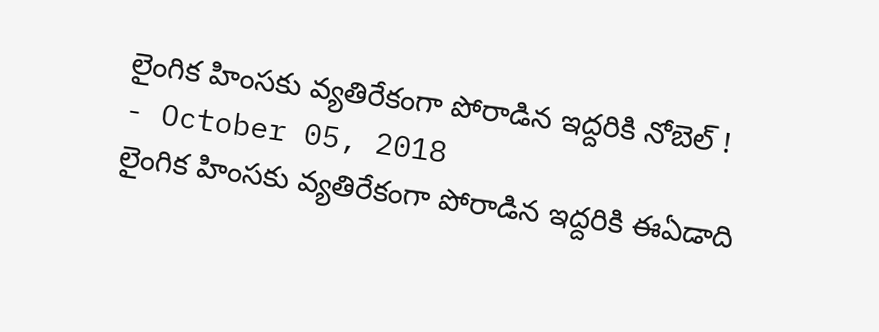లైంగిక హింసకు వ్యతిరేకంగా పోరాడిన ఇద్దరికి నోబెల్ !
- October 05, 2018
లైంగిక హింసకు వ్యతిరేకంగా పోరాడిన ఇద్దరికి ఈఏడాది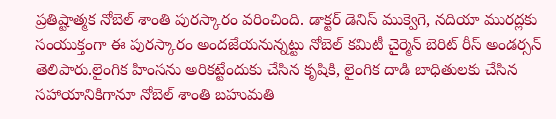ప్రతిష్టాత్మక నోబెల్ శాంతి పురస్కారం వరించింది. డాక్టర్ డెనిస్ ముక్వెగె, నదియా మురద్లకు సంయుక్తంగా ఈ పురస్కారం అందజేయనున్నట్టు నోబెల్ కమిటీ చైర్మెన్ బెరిట్ రీస్ అండర్సన్ తెలిపారు.లైంగిక హింసను అరికట్టేందుకు చేసిన కృషికి, లైంగిక దాడి బాధితులకు చేసిన సహాయానికిగానూ నోబెల్ శాంతి బహుమతి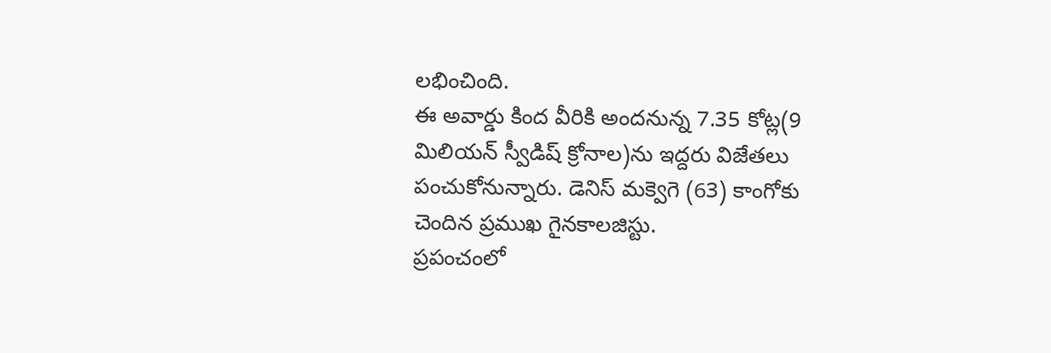లభించింది.
ఈ అవార్డు కింద వీరికి అందనున్న 7.35 కోట్ల(9 మిలియన్ స్వీడిష్ క్రోనాల)ను ఇద్దరు విజేతలు పంచుకోనున్నారు. డెనిస్ మక్వెగె (63) కాంగోకు చెందిన ప్రముఖ గైనకాలజిస్టు.
ప్రపంచంలో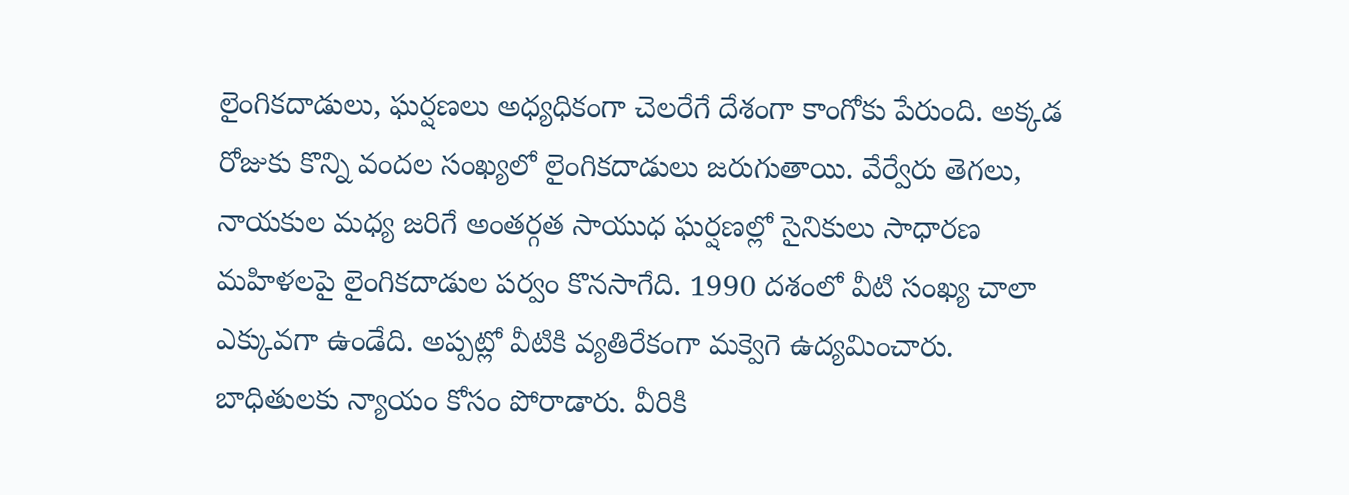లైంగికదాడులు, ఘర్షణలు అధ్యధికంగా చెలరేగే దేశంగా కాంగోకు పేరుంది. అక్కడ రోజుకు కొన్ని వందల సంఖ్యలో లైంగికదాడులు జరుగుతాయి. వేర్వేరు తెగలు, నాయకుల మధ్య జరిగే అంతర్గత సాయుధ ఘర్షణల్లో సైనికులు సాధారణ మహిళలపై లైంగికదాడుల పర్వం కొనసాగేది. 1990 దశంలో వీటి సంఖ్య చాలా ఎక్కువగా ఉండేది. అప్పట్లో వీటికి వ్యతిరేకంగా మక్వెగె ఉద్యమించారు. బాధితులకు న్యాయం కోసం పోరాడారు. వీరికి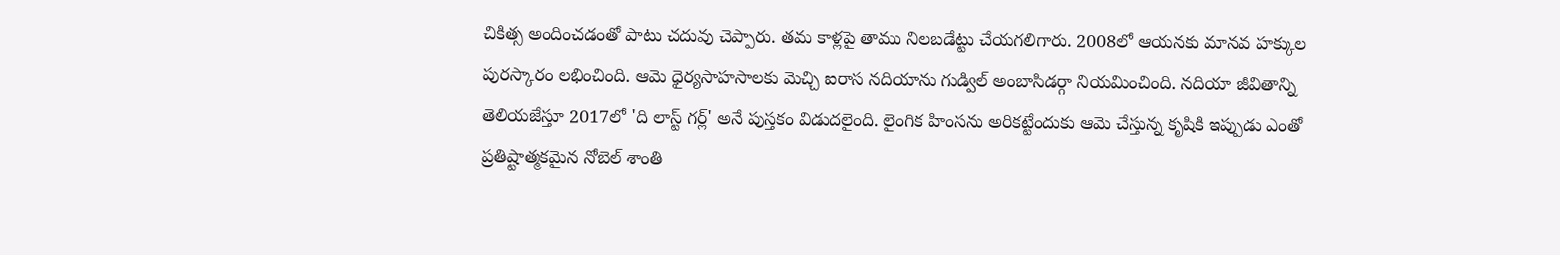చికిత్స అందించడంతో పాటు చదువు చెప్పారు. తమ కాళ్లపై తాము నిలబడేట్టు చేయగలిగారు. 2008లో ఆయనకు మానవ హక్కుల పురస్కారం లభించింది. ఆమె ధైర్యసాహసాలకు మెచ్చి ఐరాస నదియాను గుడ్విల్ అంబాసిడర్గా నియమించింది. నదియా జీవితాన్ని తెలియజేస్తూ 2017లో 'ది లాస్ట్ గర్ల్' అనే పుస్తకం విడుదలైంది. లైంగిక హింసను అరికట్టేందుకు ఆమె చేస్తున్న కృషికి ఇప్పుడు ఎంతో ప్రతిష్టాత్మకమైన నోబెల్ శాంతి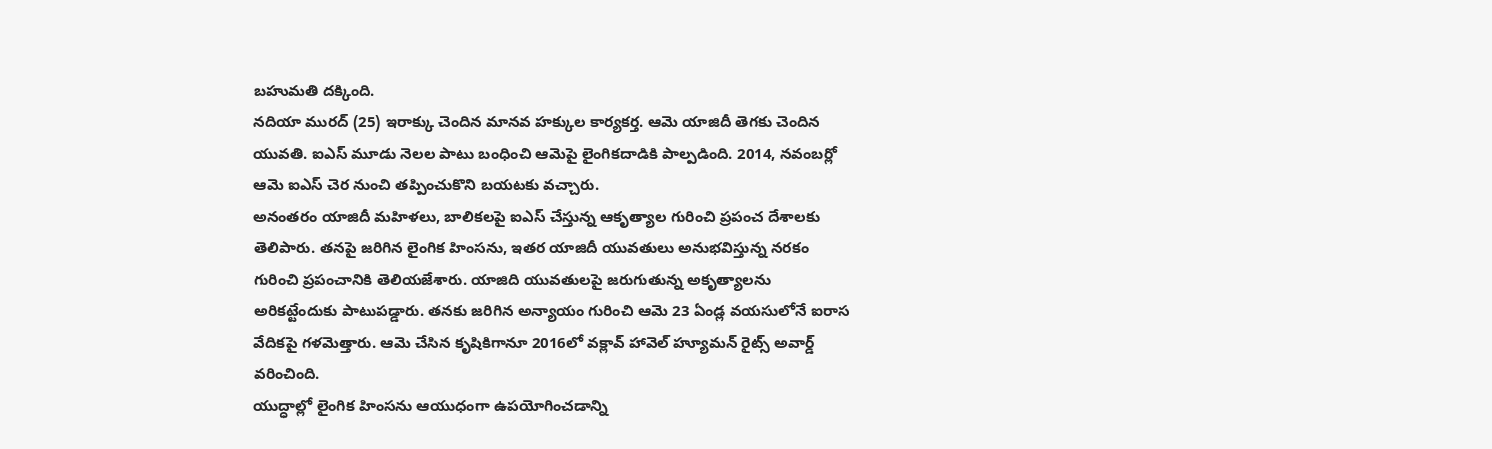బహుమతి దక్కింది.
నదియా మురద్ (25) ఇరాక్కు చెందిన మానవ హక్కుల కార్యకర్త. ఆమె యాజిదీ తెగకు చెందిన యువతి. ఐఎస్ మూడు నెలల పాటు బంధించి ఆమెపై లైంగికదాడికి పాల్పడింది. 2014, నవంబర్లో ఆమె ఐఎస్ చెర నుంచి తప్పించుకొని బయటకు వచ్చారు.
అనంతరం యాజిదీ మహిళలు, బాలికలపై ఐఎస్ చేస్తున్న ఆకృత్యాల గురించి ప్రపంచ దేశాలకు తెలిపారు. తనపై జరిగిన లైంగిక హింసను, ఇతర యాజిదీ యువతులు అనుభవిస్తున్న నరకం గురించి ప్రపంచానికి తెలియజేశారు. యాజిది యువతులపై జరుగుతున్న అకృత్యాలను అరికట్టేందుకు పాటుపడ్డారు. తనకు జరిగిన అన్యాయం గురించి ఆమె 23 ఏండ్ల వయసులోనే ఐరాస వేదికపై గళమెత్తారు. ఆమె చేసిన కృషికిగానూ 2016లో వక్లావ్ హావెల్ హ్యూమన్ రైట్స్ అవార్డ్ వరించింది.
యుద్ధాల్లో లైంగిక హింసను ఆయుధంగా ఉపయోగించడాన్ని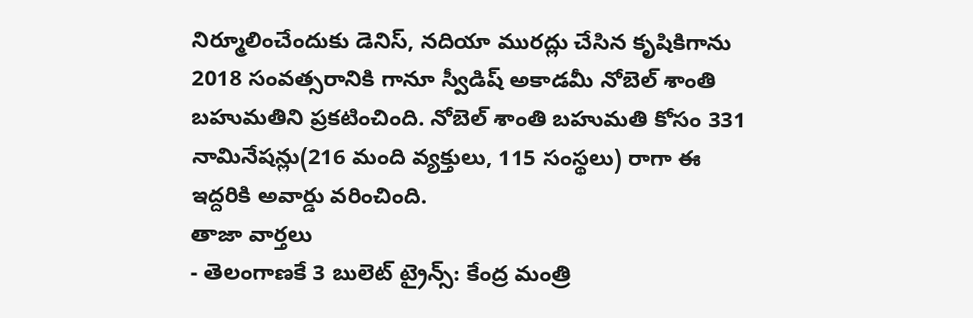నిర్మూలించేందుకు డెనిస్, నదియా మురద్లు చేసిన కృషికిగాను 2018 సంవత్సరానికి గానూ స్వీడిష్ అకాడమీ నోబెల్ శాంతి బహుమతిని ప్రకటించింది. నోబెల్ శాంతి బహుమతి కోసం 331 నామినేషన్లు(216 మంది వ్యక్తులు, 115 సంస్థలు) రాగా ఈ ఇద్దరికి అవార్డు వరించింది.
తాజా వార్తలు
- తెలంగాణకే 3 బులెట్ ట్రైన్స్: కేంద్ర మంత్రి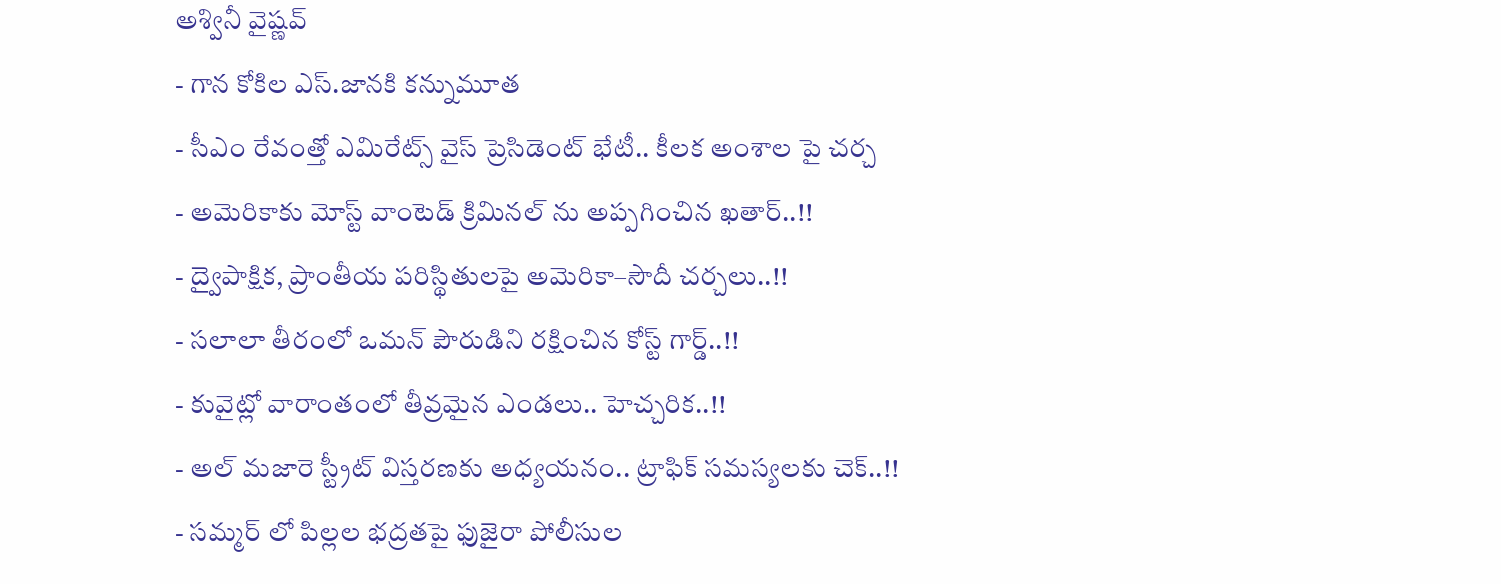అశ్వినీ వైష్ణవ్
- గాన కోకిల ఎస్.జానకి కన్నుమూత
- సీఎం రేవంత్తో ఎమిరేట్స్ వైస్ ప్రెసిడెంట్ భేటీ.. కీలక అంశాల పై చర్చ
- అమెరికాకు మోస్ట్ వాంటెడ్ క్రిమినల్ ను అప్పగించిన ఖతార్..!!
- ద్వైపాక్షిక, ప్రాంతీయ పరిస్థితులపై అమెరికా–సౌదీ చర్చలు..!!
- సలాలా తీరంలో ఒమన్ పౌరుడిని రక్షించిన కోస్ట్ గార్డ్..!!
- కువైట్లో వారాంతంలో తీవ్రమైన ఎండలు.. హెచ్చరిక..!!
- అల్ మజారె స్ట్రీట్ విస్తరణకు అధ్యయనం.. ట్రాఫిక్ సమస్యలకు చెక్..!!
- సమ్మర్ లో పిల్లల భద్రతపై ఫుజైరా పోలీసుల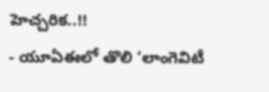హెచ్చరిక..!!
- యూఏఈలో తొలి ‘లాంగెవిటీ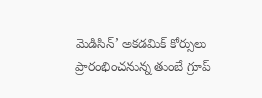మెడిసిన్’ అకడమిక్ కోర్సులు ప్రారంభించనున్న తుంబే గ్రూప్